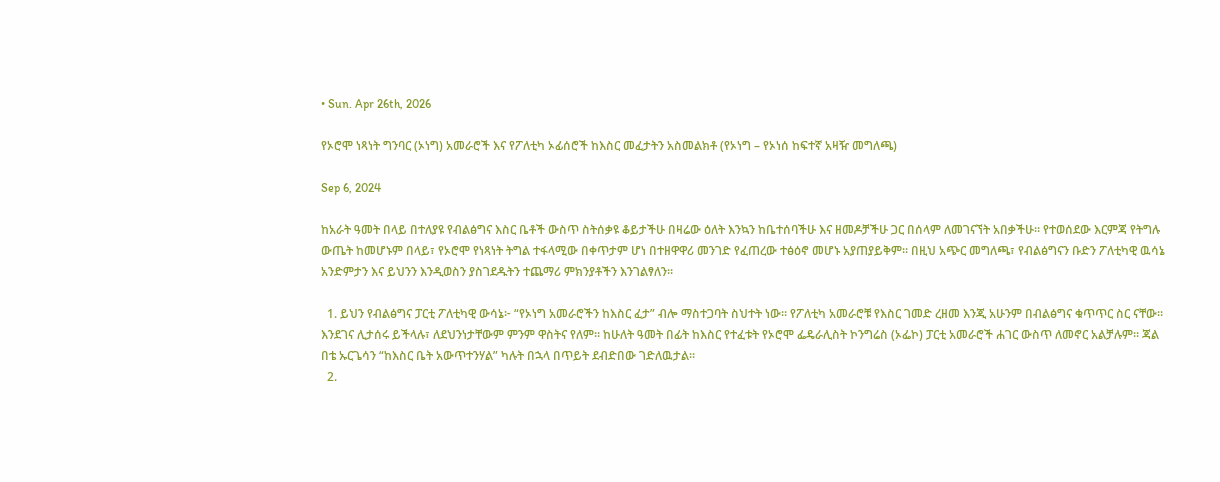• Sun. Apr 26th, 2026

የኦሮሞ ነጻነት ግንባር (ኦነግ) አመራሮች እና የፖለቲካ ኦፊሰሮች ከእስር መፈታትን አስመልክቶ (የኦነግ – የኦነሰ ከፍተኛ አዛዥ መግለጫ)

Sep 6, 2024

ከአራት ዓመት በላይ በተለያዩ የብልፅግና እስር ቤቶች ውስጥ ስትሰቃዩ ቆይታችሁ በዛሬው ዕለት እንኳን ከቤተሰባችሁ እና ዘመዶቻችሁ ጋር በሰላም ለመገናኘት አበቃችሁ። የተወሰደው እርምጃ የትግሉ ውጤት ከመሆኑም በላይ፣ የኦሮሞ የነጻነት ትግል ተፋላሚው በቀጥታም ሆነ በተዘዋዋሪ መንገድ የፈጠረው ተፅዕኖ መሆኑ አያጠያይቅም። በዚህ አጭር መግለጫ፣ የብልፅግናን ቡድን ፖለቲካዊ ዉሳኔ አንድምታን እና ይህንን እንዲወስን ያስገደዱትን ተጨማሪ ምክንያቶችን እንገልፃለን።

  1. ይህን የብልፅግና ፓርቲ ፖለቲካዊ ውሳኔ፦ “የኦነግ አመራሮችን ከእስር ፈታ” ብሎ ማስተጋባት ስህተት ነው። የፖለቲካ አመራሮቹ የእስር ገመድ ረዘመ እንጂ አሁንም በብልፅግና ቁጥጥር ስር ናቸው። እንደገና ሊታሰሩ ይችላሉ፣ ለደህንነታቸውም ምንም ዋስትና የለም። ከሁለት ዓመት በፊት ከእስር የተፈቱት የኦሮሞ ፌዴራሊስት ኮንግሬስ (ኦፌኮ) ፓርቲ አመራሮች ሐገር ውስጥ ለመኖር አልቻሉም። ጃል በቴ ኡርጌሳን “ከእስር ቤት አውጥተንሃል” ካሉት በኋላ በጥይት ደብድበው ገድለዉታል።
  2.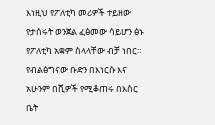እነዚህ የፖለቲካ መሪዎች ተይዘው የታሰሩት ወንጀል ፈፅመው ሳይሆን ፅኑ የፖለቲካ አቋም ስላላቸው ብቻ ነበር። የብልፅግናው ቡድን በእነርሱ እና አሁንም በሺዎች የሚቆጠሩ በእስር ቤት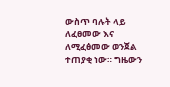ውስጥ ባሉት ላይ ለፈፀመው እና ለሚፈፅመው ወንጀል ተጠያቂ ነው። ግዜውን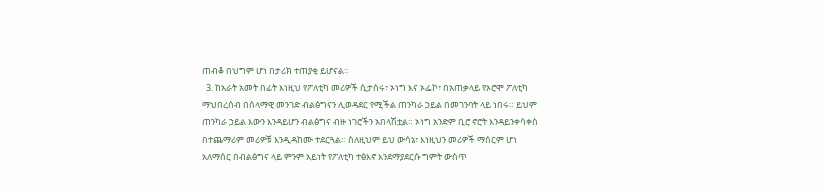ጠብቆ በህግም ሆነ በታሪክ ተጠያቂ ይሆናል።
  3. ከአራት አመት በፊት እነዚህ የፖለቲካ መሪዎች ሲታሰሩ፣ ኦነግ እና ኦፌኮ፣ በአጠቃላይ የኦሮሞ ፖለቲካ ማህበረሰብ በሰላማዊ መንገድ ብልፅግናን ሊወዳደር የሚችል ጠንካራ ኃይል በመገንባት ላይ ነበሩ። ይህም ጠንካራ ኃይል እውን እንዳይሆን ብልፅግና ብዙ ነገሮችን አበላሽቷል። ኦነግ አንድም ቢሮ ኖሮት እንዳይንቀሳቀስ በተጨማሪም መሪዎቹ እንዲዳከሙ ተደርጓል። ስለዚህም ይህ ውሳኔ፣ እነዚህን መሪዎች ማሰርም ሆነ አለማሰር በብልፅግና ላይ ምንም አይነት የፖለቲካ ተፅእኖ እንደማያደርሱ ግምት ውስጥ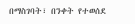በማስገባት፣ በንቀት የተወሰደ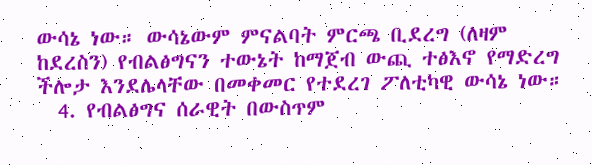ውሳኔ ነው። ውሳኔውም ምናልባት ምርጫ ቢደረግ (ለዛም ከደረስን) የብልፅግናን ተውኔት ከማጀብ ውጪ ተፅእኖ የማድረግ ችሎታ እንደሌላቸው በመቀመር የተደረገ ፖለቲካዊ ውሳኔ ነው።
  4. የብልፅግና ሰራዊት በውስጥም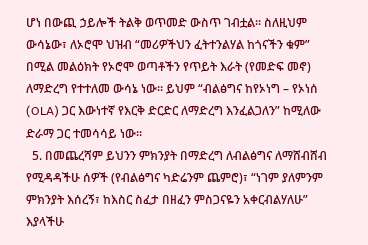ሆነ በውጪ ኃይሎች ትልቅ ወጥመድ ውስጥ ገብቷል። ስለዚህም ውሳኔው፣ ለኦሮሞ ህዝብ “መሪዎችህን ፈትተንልሃል ከጎናችን ቁም” በሚል መልዕክት የኦሮሞ ወጣቶችን የጥይት እራት (የመድፍ መኖ) ለማድረግ የተተለመ ውሳኔ ነው። ይህም “ብልፅግና ከየኦነግ – የኦነሰ (OLA) ጋር እውነተኛ የእርቅ ድርድር ለማድረግ እንፈልጋለን” ከሚለው ድራማ ጋር ተመሳሳይ ነው።
  5. በመጨረሻም ይህንን ምክንያት በማድረግ ለብልፅግና ለማሸብሸብ የሚዳዳችሁ ሰዎች (የብልፅግና ካድሬንም ጨምሮ)፣ “ነገም ያለምንም ምክንያት እሰረኝ፣ ከእስር ስፈታ በዘፈን ምስጋናዬን አቀርብልሃለሁ” እያላችሁ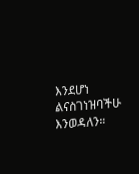እንደሆነ ልናስገነዝባችሁ እንወዳለን።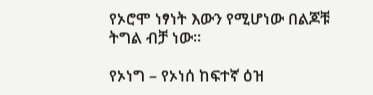የኦሮሞ ነፃነት እውን የሚሆነው በልጆቹ ትግል ብቻ ነው።

የኦነግ – የኦነሰ ከፍተኛ ዕዝ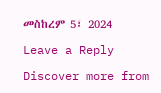መስከረም 5፣ 2024

Leave a Reply

Discover more from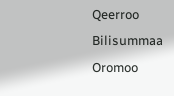Qeerroo Bilisummaa Oromoo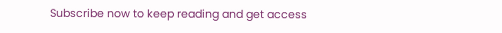Subscribe now to keep reading and get access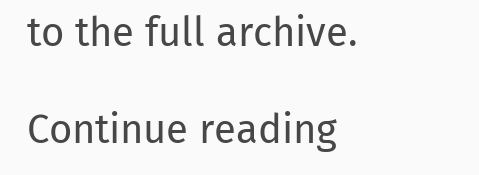to the full archive.

Continue reading